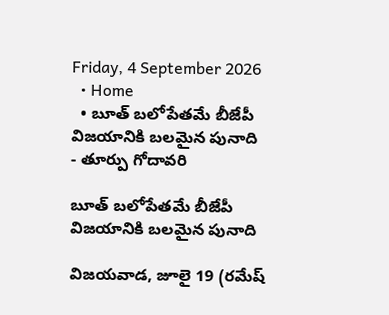Friday, 4 September 2026
  • Home
  • బూత్ బలోపేతమే బీజేపీ విజయానికి బలమైన పునాది
- తూర్పు గోదావరి

బూత్ బలోపేతమే బీజేపీ విజయానికి బలమైన పునాది

విజయవాడ, జూలై 19 (రమేష్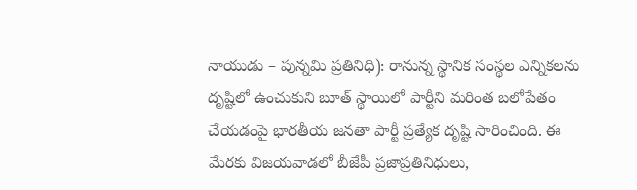నాయుడు – పున్నమి ప్రతినిధి): రానున్న స్థానిక సంస్థల ఎన్నికలను దృష్టిలో ఉంచుకుని బూత్ స్థాయిలో పార్టీని మరింత బలోపేతం చేయడంపై భారతీయ జనతా పార్టీ ప్రత్యేక దృష్టి సారించింది. ఈ మేరకు విజయవాడలో బీజేపీ ప్రజాప్రతినిధులు,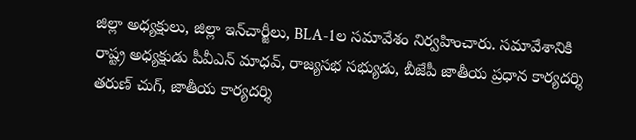జిల్లా అధ్యక్షులు, జిల్లా ఇన్‌చార్జీలు, BLA-1ల సమావేశం నిర్వహించారు. సమావేశానికి రాష్ట్ర అధ్యక్షుడు పీవీఎన్ మాధవ్, రాజ్యసభ సభ్యుడు, బీజేపీ జాతీయ ప్రధాన కార్యదర్శి తరుణ్ చుగ్, జాతీయ కార్యదర్శి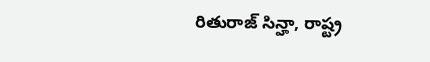రితురాజ్ సిన్హా, రాష్ట్ర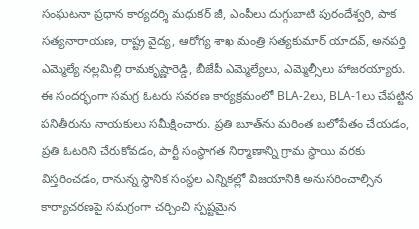సంఘటనా ప్రధాన కార్యదర్శి మధుకర్ జీ, ఎంపీలు దుగ్గుబాటి పురందేశ్వరి, పాక సత్యనారాయణ, రాష్ట్ర వైద్య, ఆరోగ్య శాఖ మంత్రి సత్యకుమార్ యాదవ్, అనపర్తి ఎమ్మెల్యే నల్లమిల్లి రామకృష్ణారెడ్డి, బీజేపీ ఎమ్మెల్యేలు, ఎమ్మెల్సీలు హాజరయ్యారు. ఈ సందర్భంగా సమగ్ర ఓటరు సవరణ కార్యక్రమంలో BLA-2లు, BLA-1లు చేపట్టిన పనితీరును నాయకులు సమీక్షించారు. ప్రతి బూత్‌ను మరింత బలోపేతం చేయడం, ప్రతి ఓటరిని చేరుకోవడం, పార్టీ సంస్థాగత నిర్మాణాన్ని గ్రామ స్థాయి వరకు విస్తరించడం, రానున్న స్థానిక సంస్థల ఎన్నికల్లో విజయానికి అనుసరించాల్సిన కార్యాచరణపై సమగ్రంగా చర్చించి స్పష్టమైన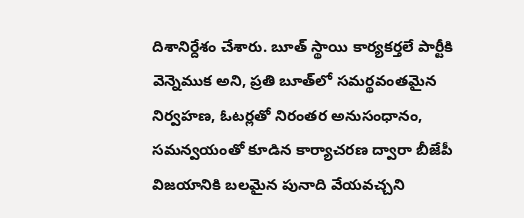దిశానిర్దేశం చేశారు. బూత్ స్థాయి కార్యకర్తలే పార్టీకి వెన్నెముక అని, ప్రతి బూత్‌లో సమర్థవంతమైన నిర్వహణ, ఓటర్లతో నిరంతర అనుసంధానం, సమన్వయంతో కూడిన కార్యాచరణ ద్వారా బీజేపీ విజయానికి బలమైన పునాది వేయవచ్చని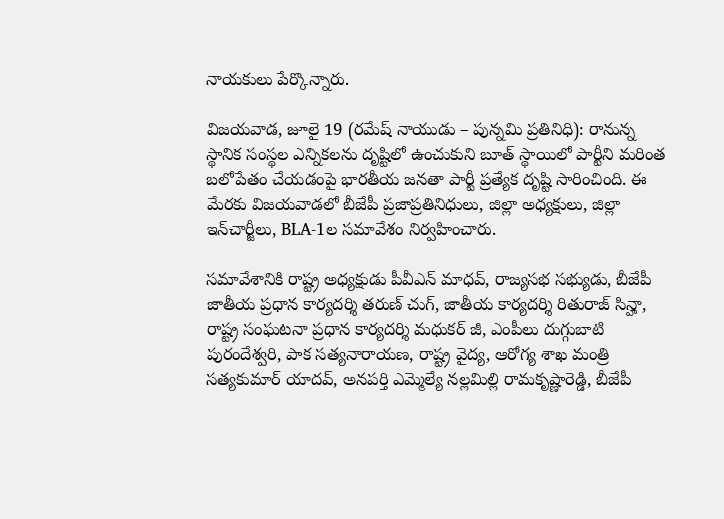నాయకులు పేర్కొన్నారు.

విజయవాడ, జూలై 19 (రమేష్ నాయుడు – పున్నమి ప్రతినిధి): రానున్న స్థానిక సంస్థల ఎన్నికలను దృష్టిలో ఉంచుకుని బూత్ స్థాయిలో పార్టీని మరింత బలోపేతం చేయడంపై భారతీయ జనతా పార్టీ ప్రత్యేక దృష్టి సారించింది. ఈ మేరకు విజయవాడలో బీజేపీ ప్రజాప్రతినిధులు, జిల్లా అధ్యక్షులు, జిల్లా ఇన్‌చార్జీలు, BLA-1ల సమావేశం నిర్వహించారు.

సమావేశానికి రాష్ట్ర అధ్యక్షుడు పీవీఎన్ మాధవ్, రాజ్యసభ సభ్యుడు, బీజేపీ జాతీయ ప్రధాన కార్యదర్శి తరుణ్ చుగ్, జాతీయ కార్యదర్శి రితురాజ్ సిన్హా, రాష్ట్ర సంఘటనా ప్రధాన కార్యదర్శి మధుకర్ జీ, ఎంపీలు దుగ్గుబాటి పురందేశ్వరి, పాక సత్యనారాయణ, రాష్ట్ర వైద్య, ఆరోగ్య శాఖ మంత్రి సత్యకుమార్ యాదవ్, అనపర్తి ఎమ్మెల్యే నల్లమిల్లి రామకృష్ణారెడ్డి, బీజేపీ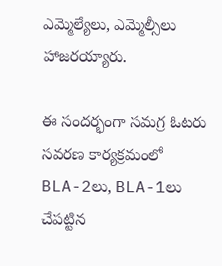ఎమ్మెల్యేలు, ఎమ్మెల్సీలు హాజరయ్యారు.

ఈ సందర్భంగా సమగ్ర ఓటరు సవరణ కార్యక్రమంలో BLA-2లు, BLA-1లు చేపట్టిన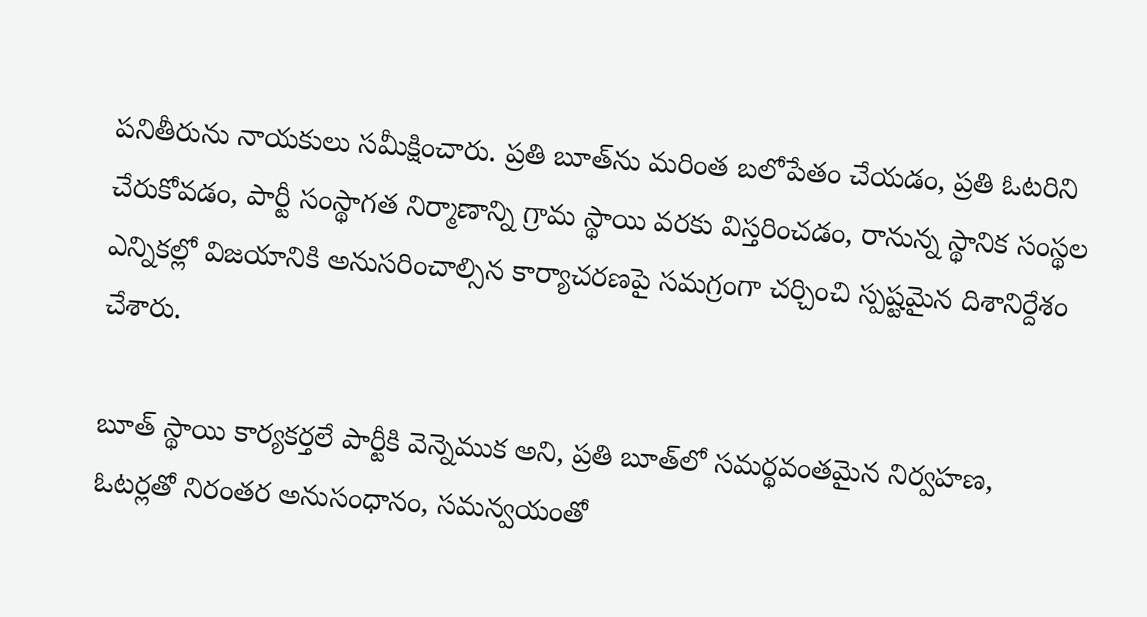పనితీరును నాయకులు సమీక్షించారు. ప్రతి బూత్‌ను మరింత బలోపేతం చేయడం, ప్రతి ఓటరిని చేరుకోవడం, పార్టీ సంస్థాగత నిర్మాణాన్ని గ్రామ స్థాయి వరకు విస్తరించడం, రానున్న స్థానిక సంస్థల ఎన్నికల్లో విజయానికి అనుసరించాల్సిన కార్యాచరణపై సమగ్రంగా చర్చించి స్పష్టమైన దిశానిర్దేశం చేశారు.

బూత్ స్థాయి కార్యకర్తలే పార్టీకి వెన్నెముక అని, ప్రతి బూత్‌లో సమర్థవంతమైన నిర్వహణ, ఓటర్లతో నిరంతర అనుసంధానం, సమన్వయంతో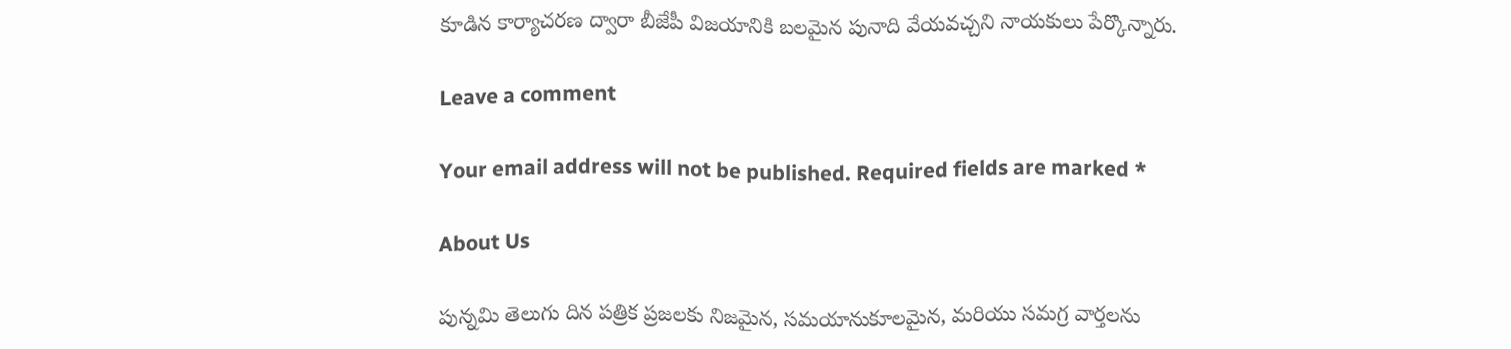కూడిన కార్యాచరణ ద్వారా బీజేపీ విజయానికి బలమైన పునాది వేయవచ్చని నాయకులు పేర్కొన్నారు.

Leave a comment

Your email address will not be published. Required fields are marked *

About Us

పున్నమి తెలుగు దిన పత్రిక ప్రజలకు నిజమైన, సమయానుకూలమైన, మరియు సమగ్ర వార్తలను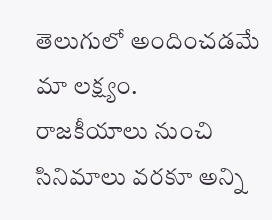తెలుగులో అందించడమే మా లక్ష్యం.
రాజకీయాలు నుంచి సినిమాలు వరకూ అన్ని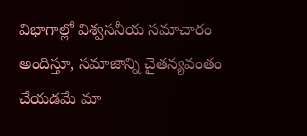విభాగాల్లో విశ్వసనీయ సమాచారం అందిస్తూ, సమాజాన్ని చైతన్యవంతం చేయడమే మా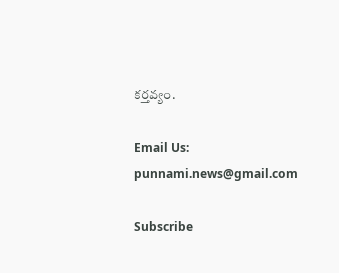కర్తవ్యం.

Email Us: punnami.news@gmail.com

Subscribe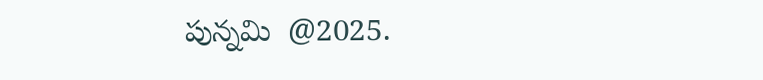పున్నమి  @2025.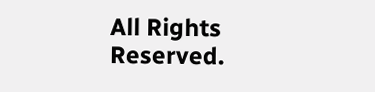All Rights Reserved.